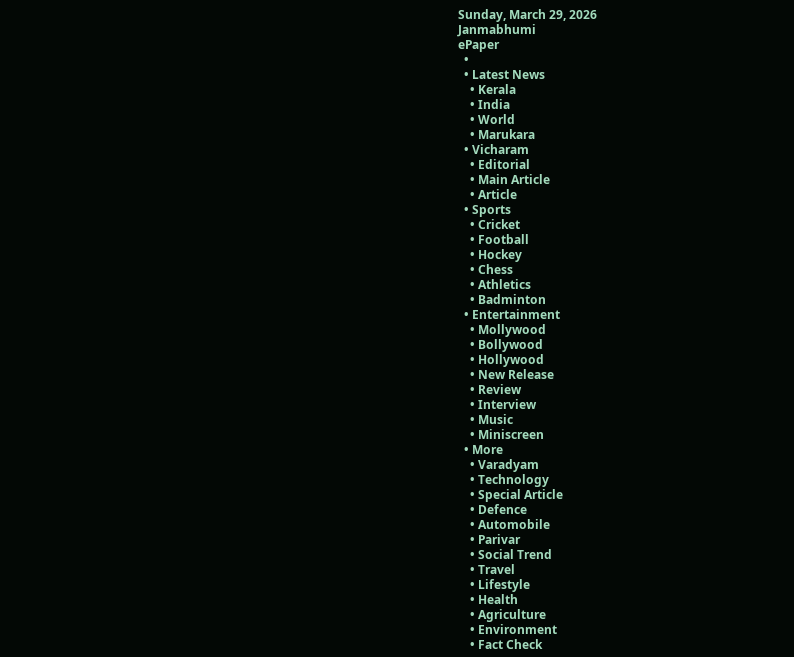Sunday, March 29, 2026
Janmabhumi
ePaper
  •
  • Latest News
    • Kerala
    • India
    • World
    • Marukara
  • Vicharam
    • Editorial
    • Main Article
    • Article
  • Sports
    • Cricket
    • Football
    • Hockey
    • Chess
    • Athletics
    • Badminton
  • Entertainment
    • Mollywood
    • Bollywood
    • Hollywood
    • New Release
    • Review
    • Interview
    • Music
    • Miniscreen
  • More
    • Varadyam
    • Technology
    • Special Article
    • Defence
    • Automobile
    • Parivar
    • Social Trend
    • Travel
    • Lifestyle
    • Health
    • Agriculture
    • Environment
    • Fact Check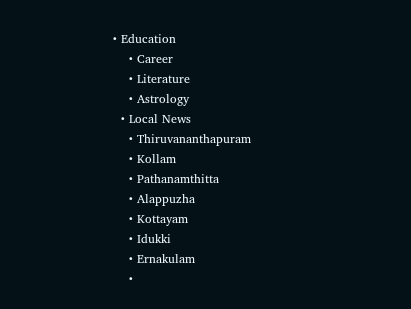• Education
    • Career
    • Literature
    • Astrology
  • Local News
    • Thiruvananthapuram
    • Kollam
    • Pathanamthitta
    • Alappuzha
    • Kottayam
    • Idukki
    • Ernakulam
    •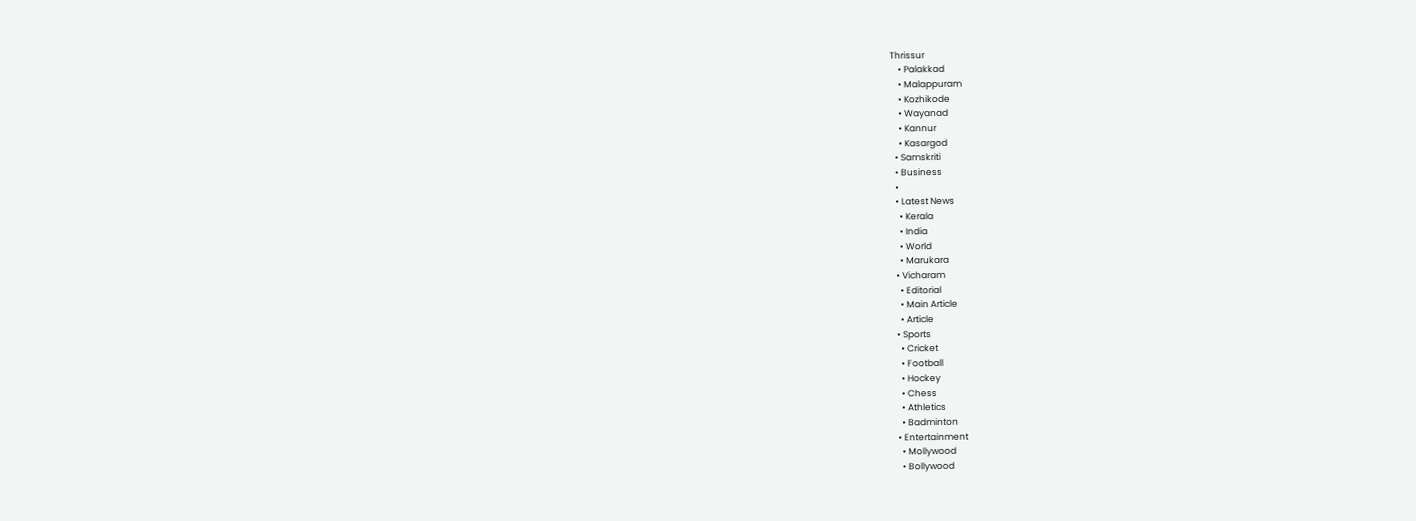Thrissur
    • Palakkad
    • Malappuram
    • Kozhikode
    • Wayanad
    • Kannur
    • Kasargod
  • Samskriti
  • Business
  •
  • Latest News
    • Kerala
    • India
    • World
    • Marukara
  • Vicharam
    • Editorial
    • Main Article
    • Article
  • Sports
    • Cricket
    • Football
    • Hockey
    • Chess
    • Athletics
    • Badminton
  • Entertainment
    • Mollywood
    • Bollywood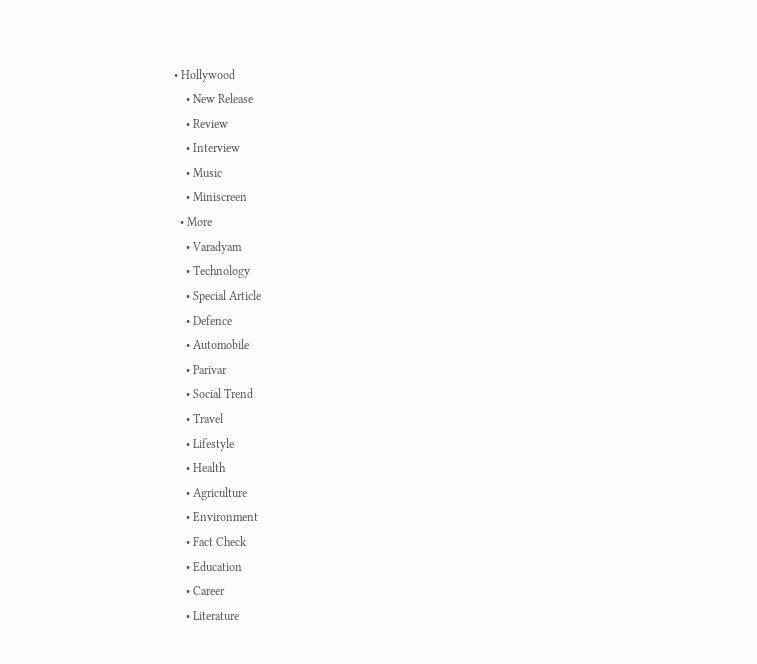• Hollywood
    • New Release
    • Review
    • Interview
    • Music
    • Miniscreen
  • More
    • Varadyam
    • Technology
    • Special Article
    • Defence
    • Automobile
    • Parivar
    • Social Trend
    • Travel
    • Lifestyle
    • Health
    • Agriculture
    • Environment
    • Fact Check
    • Education
    • Career
    • Literature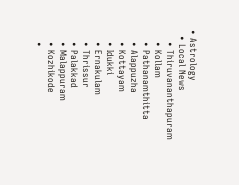• Astrology
  • Local News
    • Thiruvananthapuram
    • Kollam
    • Pathanamthitta
    • Alappuzha
    • Kottayam
    • Idukki
    • Ernakulam
    • Thrissur
    • Palakkad
    • Malappuram
    • Kozhikode
    •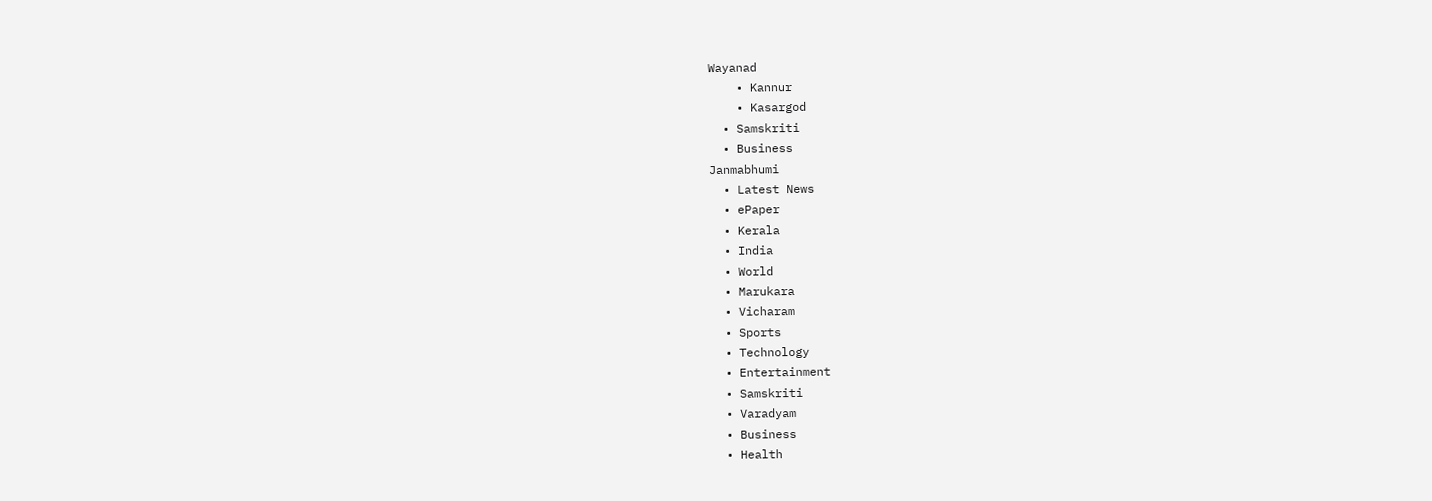Wayanad
    • Kannur
    • Kasargod
  • Samskriti
  • Business
Janmabhumi
  • Latest News
  • ePaper
  • Kerala
  • India
  • World
  • Marukara
  • Vicharam
  • Sports
  • Technology
  • Entertainment
  • Samskriti
  • Varadyam
  • Business
  • Health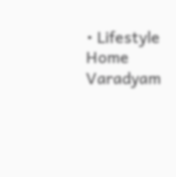• Lifestyle
Home Varadyam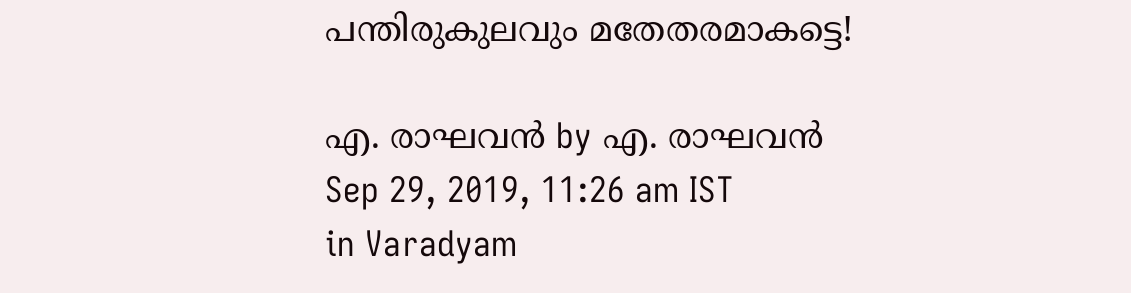പന്തിരുകുലവും മതേതരമാകട്ടെ!

എ. രാഘവന്‍ by എ. രാഘവന്‍
Sep 29, 2019, 11:26 am IST
in Varadyam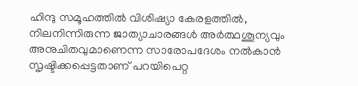ഹിന്ദു സമൂഹത്തില്‍ വിശിഷ്യാ കേരളത്തില്‍, നിലനിന്നിരുന്ന ജാത്യാചാരങ്ങള്‍ അര്‍ത്ഥശൂന്യവും അനുചിതവുമാണെന്ന സാരോപദേശം നല്‍കാന്‍ സൃഷ്ടിക്കപ്പെട്ടതാണ് പറയിപെറ്റ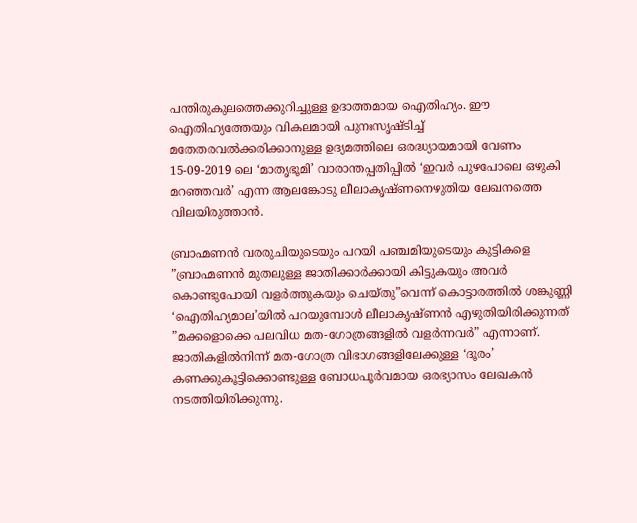പന്തിരുകുലത്തെക്കുറിച്ചുള്ള ഉദാത്തമായ ഐതിഹ്യം. ഈ ഐതിഹ്യത്തേയും വികലമായി പുനഃസൃഷ്ടിച്ച് മതേതരവല്‍ക്കരിക്കാനുള്ള ഉദ്യമത്തിലെ ഒരദ്ധ്യായമായി വേണം 15-09-2019 ലെ ‘മാതൃഭൂമി’ വാരാന്തപ്പതിപ്പില്‍ ‘ഇവര്‍ പുഴപോലെ ഒഴുകി മറഞ്ഞവര്‍’ എന്ന ആലങ്കോടു ലീലാകൃഷ്ണനെഴുതിയ ലേഖനത്തെ വിലയിരുത്താന്‍.

ബ്രാഹ്മണന്‍ വരരുചിയുടെയും പറയി പഞ്ചമിയുടെയും കുട്ടികളെ ”ബ്രാഹ്മണന്‍ മുതലുള്ള ജാതിക്കാര്‍ക്കായി കിട്ടുകയും അവര്‍ കൊണ്ടുപോയി വളര്‍ത്തുകയും ചെയ്തു”വെന്ന് കൊട്ടാരത്തില്‍ ശങ്കുണ്ണി ‘ഐതിഹ്യമാല’യില്‍ പറയുമ്പോള്‍ ലീലാകൃഷ്ണന്‍ എഴുതിയിരിക്കുന്നത് ”മക്കളൊക്കെ പലവിധ മത-ഗോത്രങ്ങളില്‍ വളര്‍ന്നവര്‍” എന്നാണ്. ജാതികളില്‍നിന്ന് മത-ഗോത്ര വിഭാഗങ്ങളിലേക്കുള്ള ‘ദൂരം’ കണക്കുകൂട്ടിക്കൊണ്ടുള്ള ബോധപൂര്‍വമായ ഒരഭ്യാസം ലേഖകന്‍ നടത്തിയിരിക്കുന്നു.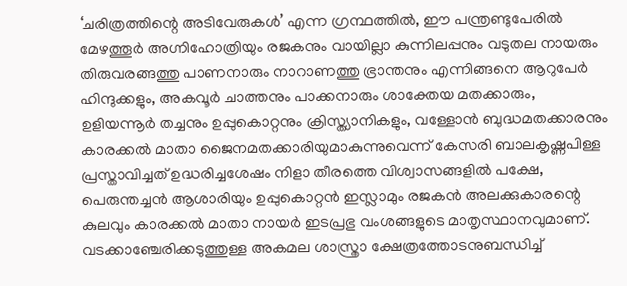‘ചരിത്രത്തിന്റെ അടിവേരുകള്‍’ എന്ന ഗ്രന്ഥത്തില്‍, ഈ പന്ത്രണ്ടുപേരില്‍ മേഴത്തൂര്‍ അഗ്നിഹോത്രിയും രജകനും വായില്ലാ കുന്നിലപ്പനും വടുതല നായരും തിരുവരങ്ങത്തു പാണനാരും നാറാണത്തു ഭ്രാന്തനും എന്നിങ്ങനെ ആറുപേര്‍ ഹിന്ദുക്കളും, അകവൂര്‍ ചാത്തനും പാക്കനാരും ശാക്തേയ മതക്കാരും, ഉളിയന്നൂര്‍ തച്ചനും ഉപ്പുകൊറ്റനും ക്രിസ്ത്യാനികളും, വള്ളോന്‍ ബുദ്ധമതക്കാരനും കാരക്കല്‍ മാതാ ജൈനമതക്കാരിയുമാകുന്നുവെന്ന് കേസരി ബാലകൃഷ്ണപിള്ള പ്രസ്താവിച്ചത് ഉദ്ധരിച്ചശേഷം നിളാ തീരത്തെ വിശ്വാസങ്ങളില്‍ പക്ഷേ, പെരുന്തച്ചന്‍ ആശാരിയും ഉപ്പുകൊറ്റന്‍ ഇസ്ലാമും രജകന്‍ അലക്കുകാരന്റെ കുലവും കാരക്കല്‍ മാതാ നായര്‍ ഇടപ്രഭു വംശങ്ങളുടെ മാതൃസ്ഥാനവുമാണ്.  വടക്കാഞ്ചേരിക്കടുത്തുള്ള അകമല ശാസ്ത്രാ ക്ഷേത്രത്തോടനുബന്ധിച്ച്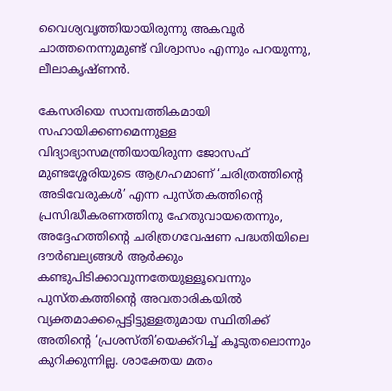വൈശ്യവൃത്തിയായിരുന്നു അകവൂര്‍ ചാത്തനെന്നുമുണ്ട് വിശ്വാസം എന്നും പറയുന്നു, ലീലാകൃഷ്ണന്‍.

കേസരിയെ സാമ്പത്തികമായി സഹായിക്കണമെന്നുള്ള വിദ്യാഭ്യാസമന്ത്രിയായിരുന്ന ജോസഫ് മുണ്ടശ്ശേരിയുടെ ആഗ്രഹമാണ് ‘ചരിത്രത്തിന്റെ അടിവേരുകള്‍’ എന്ന പുസ്തകത്തിന്റെ പ്രസിദ്ധീകരണത്തിനു ഹേതുവായതെന്നും, അദ്ദേഹത്തിന്റെ ചരിത്രഗവേഷണ പദ്ധതിയിലെ ദൗര്‍ബല്യങ്ങള്‍ ആര്‍ക്കും കണ്ടുപിടിക്കാവുന്നതേയുള്ളൂവെന്നും പുസ്തകത്തിന്റെ അവതാരികയില്‍ വ്യക്തമാക്കപ്പെട്ടിട്ടുള്ളതുമായ സ്ഥിതിക്ക് അതിന്റെ ‘പ്രശസ്തി’യെക്ക്‌റിച്ച് കൂടുതലൊന്നും കുറിക്കുന്നില്ല. ശാക്തേയ മതം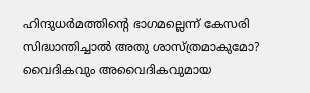ഹിന്ദുധര്‍മത്തിന്റെ ഭാഗമല്ലെന്ന് കേസരി സിദ്ധാന്തിച്ചാല്‍ അതു ശാസ്ത്രമാകുമോ? വൈദികവും അവൈദികവുമായ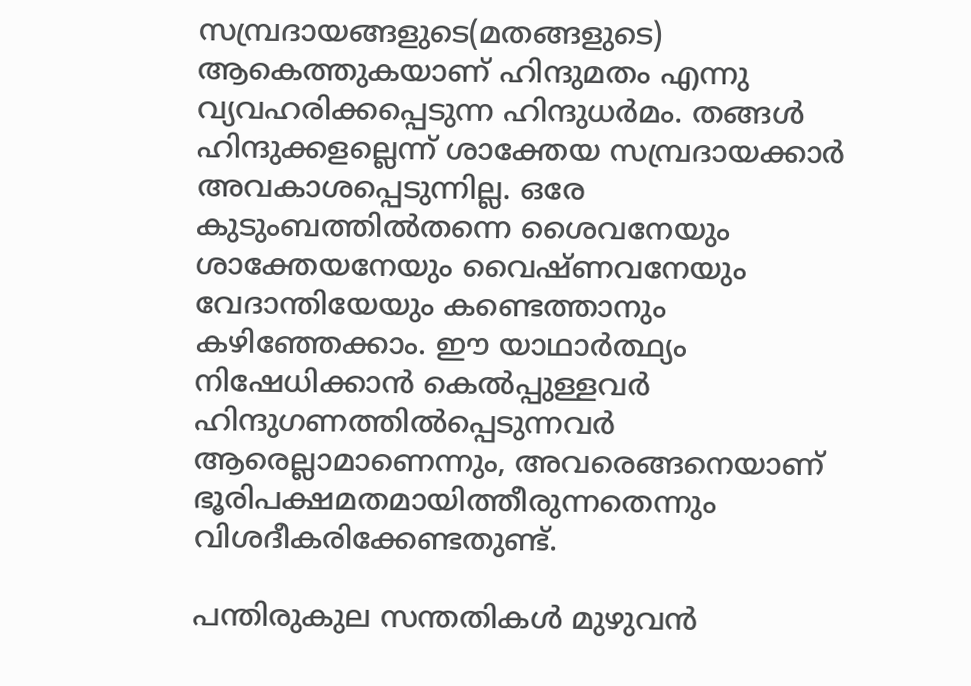സമ്പ്രദായങ്ങളുടെ(മതങ്ങളുടെ) ആകെത്തുകയാണ് ഹിന്ദുമതം എന്നു വ്യവഹരിക്കപ്പെടുന്ന ഹിന്ദുധര്‍മം. തങ്ങള്‍ ഹിന്ദുക്കളല്ലെന്ന് ശാക്തേയ സമ്പ്രദായക്കാര്‍ അവകാശപ്പെടുന്നില്ല. ഒരേ കുടുംബത്തില്‍തന്നെ ശൈവനേയും ശാക്തേയനേയും വൈഷ്ണവനേയും വേദാന്തിയേയും കണ്ടെത്താനും കഴിഞ്ഞേക്കാം. ഈ യാഥാര്‍ത്ഥ്യം നിഷേധിക്കാന്‍ കെല്‍പ്പുള്ളവര്‍ ഹിന്ദുഗണത്തില്‍പ്പെടുന്നവര്‍ ആരെല്ലാമാണെന്നും, അവരെങ്ങനെയാണ് ഭൂരിപക്ഷമതമായിത്തീരുന്നതെന്നും വിശദീകരിക്കേണ്ടതുണ്ട്.

പന്തിരുകുല സന്തതികള്‍ മുഴുവന്‍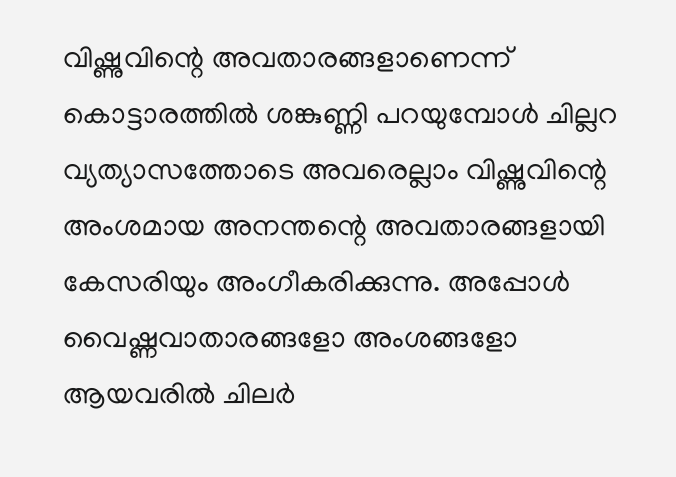വിഷ്ണുവിന്റെ അവതാരങ്ങളാണെന്ന് കൊട്ടാരത്തില്‍ ശങ്കുണ്ണി പറയുമ്പോള്‍ ചില്ലറ വ്യത്യാസത്തോടെ അവരെല്ലാം വിഷ്ണുവിന്റെ അംശമായ അനന്തന്റെ അവതാരങ്ങളായി കേസരിയും അംഗീകരിക്കുന്നു. അപ്പോള്‍ വൈഷ്ണവാതാരങ്ങളോ അംശങ്ങളോ ആയവരില്‍ ചിലര്‍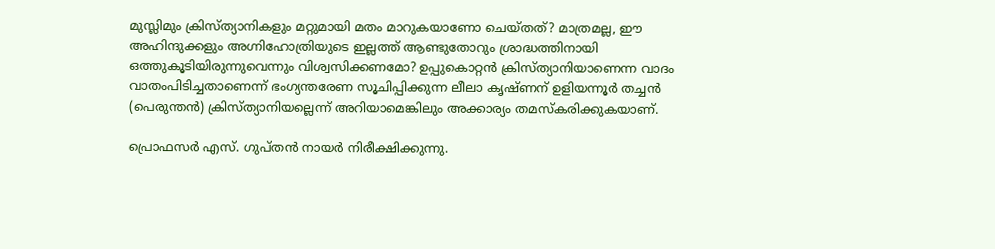മുസ്ലിമും ക്രിസ്ത്യാനികളും മറ്റുമായി മതം മാറുകയാണോ ചെയ്തത്? മാത്രമല്ല, ഈ അഹിന്ദുക്കളും അഗ്നിഹോത്രിയുടെ ഇല്ലത്ത് ആണ്ടുതോറും ശ്രാദ്ധത്തിനായി ഒത്തുകൂടിയിരുന്നുവെന്നും വിശ്വസിക്കണമോ? ഉപ്പുകൊറ്റന്‍ ക്രിസ്ത്യാനിയാണെന്ന വാദം വാതംപിടിച്ചതാണെന്ന് ഭംഗ്യന്തരേണ സൂചിപ്പിക്കുന്ന ലീലാ കൃഷ്ണന് ഉളിയന്നൂര്‍ തച്ചന്‍ (പെരുന്തന്‍) ക്രിസ്ത്യാനിയല്ലെന്ന് അറിയാമെങ്കിലും അക്കാര്യം തമസ്‌കരിക്കുകയാണ്.

പ്രൊഫസര്‍ എസ്. ഗുപ്തന്‍ നായര്‍ നിരീക്ഷിക്കുന്നു.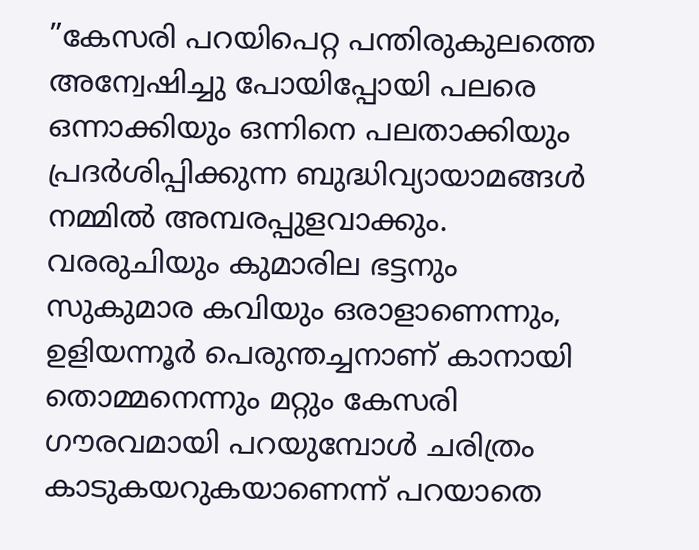”കേസരി പറയിപെറ്റ പന്തിരുകുലത്തെ അന്വേഷിച്ചു പോയിപ്പോയി പലരെ ഒന്നാക്കിയും ഒന്നിനെ പലതാക്കിയും പ്രദര്‍ശിപ്പിക്കുന്ന ബുദ്ധിവ്യായാമങ്ങള്‍ നമ്മില്‍ അമ്പരപ്പുളവാക്കും. വരരുചിയും കുമാരില ഭട്ടനും സുകുമാര കവിയും ഒരാളാണെന്നും, ഉളിയന്നൂര്‍ പെരുന്തച്ചനാണ് കാനായി തൊമ്മനെന്നും മറ്റും കേസരി ഗൗരവമായി പറയുമ്പോള്‍ ചരിത്രം കാടുകയറുകയാണെന്ന് പറയാതെ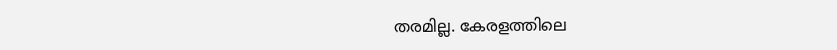തരമില്ല. കേരളത്തിലെ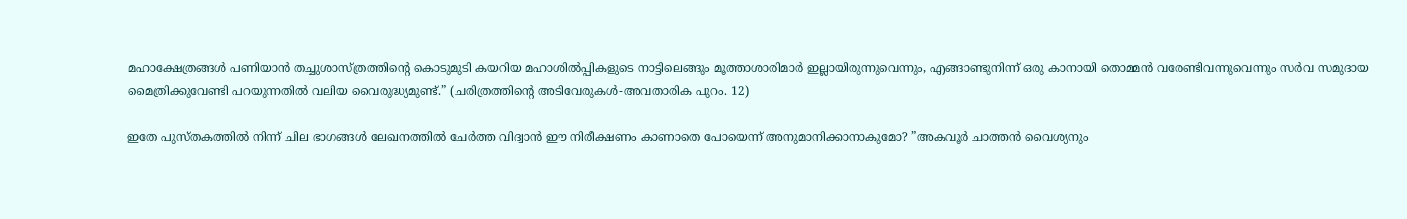മഹാക്ഷേത്രങ്ങള്‍ പണിയാന്‍ തച്ചുശാസ്ത്രത്തിന്റെ കൊടുമുടി കയറിയ മഹാശില്‍പ്പികളുടെ നാട്ടിലെങ്ങും മൂത്താശാരിമാര്‍ ഇല്ലായിരുന്നുവെന്നും, എങ്ങാണ്ടുനിന്ന് ഒരു കാനായി തൊമ്മന്‍ വരേണ്ടിവന്നുവെന്നും സര്‍വ സമുദായ മൈത്രിക്കുവേണ്ടി പറയുന്നതില്‍ വലിയ വൈരുദ്ധ്യമുണ്ട്.” (ചരിത്രത്തിന്റെ അടിവേരുകള്‍-അവതാരിക പുറം. 12)

ഇതേ പുസ്തകത്തില്‍ നിന്ന് ചില ഭാഗങ്ങള്‍ ലേഖനത്തില്‍ ചേര്‍ത്ത വിദ്വാന്‍ ഈ നിരീക്ഷണം കാണാതെ പോയെന്ന് അനുമാനിക്കാനാകുമോ? ”അകവൂര്‍ ചാത്തന്‍ വൈശ്യനും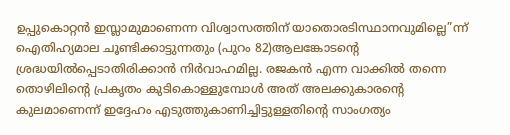ഉപ്പുകൊറ്റന്‍ ഇസ്ലാമുമാണെന്ന വിശ്വാസത്തിന് യാതൊരടിസ്ഥാനവുമില്ലെ”ന്ന് ഐതിഹ്യമാല ചൂണ്ടിക്കാട്ടുന്നതും (പുറം 82)ആലങ്കോടന്റെ ശ്രദ്ധയില്‍പ്പെടാതിരിക്കാന്‍ നിര്‍വാഹമില്ല. രജകന്‍ എന്ന വാക്കില്‍ തന്നെ തൊഴിലിന്റെ പ്രകൃതം കുടികൊള്ളുമ്പോള്‍ അത് അലക്കുകാരന്റെ കുലമാണെന്ന് ഇദ്ദേഹം എടുത്തുകാണിച്ചിട്ടുള്ളതിന്റെ സാംഗത്യം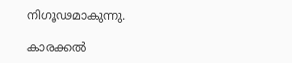നിഗൂഢമാകുന്നു.

കാരക്കല്‍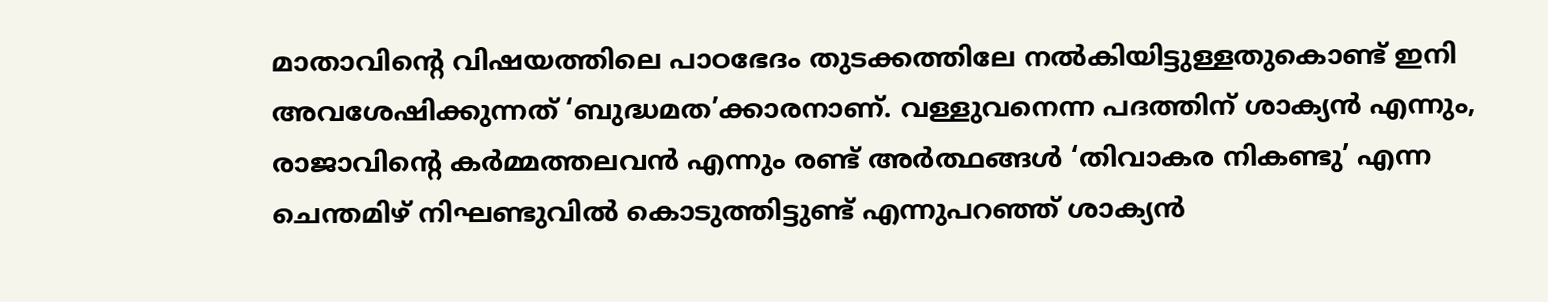മാതാവിന്റെ വിഷയത്തിലെ പാഠഭേദം തുടക്കത്തിലേ നല്‍കിയിട്ടുള്ളതുകൊണ്ട് ഇനി അവശേഷിക്കുന്നത് ‘ബുദ്ധമത’ക്കാരനാണ്. വള്ളുവനെന്ന പദത്തിന് ശാക്യന്‍ എന്നും, രാജാവിന്റെ കര്‍മ്മത്തലവന്‍ എന്നും രണ്ട് അര്‍ത്ഥങ്ങള്‍ ‘തിവാകര നികണ്ടു’ എന്ന ചെന്തമിഴ് നിഘണ്ടുവില്‍ കൊടുത്തിട്ടുണ്ട് എന്നുപറഞ്ഞ് ശാക്യന്‍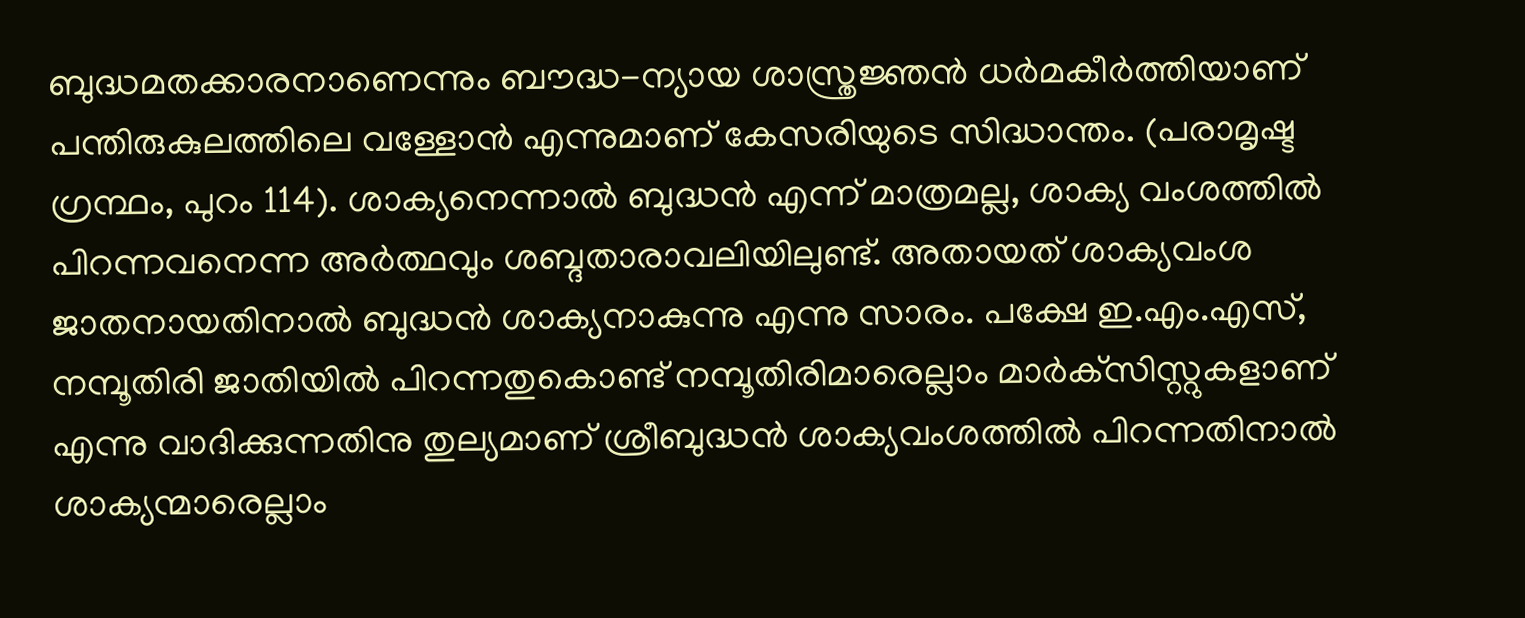ബുദ്ധമതക്കാരനാണെന്നും ബൗദ്ധ-ന്യായ ശാസ്ത്രജ്ഞന്‍ ധര്‍മകീര്‍ത്തിയാണ് പന്തിരുകുലത്തിലെ വള്ളോന്‍ എന്നുമാണ് കേസരിയുടെ സിദ്ധാന്തം. (പരാമൃഷ്ട ഗ്രന്ഥം, പുറം 114). ശാക്യനെന്നാല്‍ ബുദ്ധന്‍ എന്ന് മാത്രമല്ല, ശാക്യ വംശത്തില്‍ പിറന്നവനെന്ന അര്‍ത്ഥവും ശബ്ദതാരാവലിയിലുണ്ട്. അതായത് ശാക്യവംശ ജാതനായതിനാല്‍ ബുദ്ധന്‍ ശാക്യനാകുന്നു എന്നു സാരം. പക്ഷേ ഇ.എം.എസ്, നമ്പൂതിരി ജാതിയില്‍ പിറന്നതുകൊണ്ട് നമ്പൂതിരിമാരെല്ലാം മാര്‍ക്‌സിസ്റ്റുകളാണ് എന്നു വാദിക്കുന്നതിനു തുല്യമാണ് ശ്രീബുദ്ധന്‍ ശാക്യവംശത്തില്‍ പിറന്നതിനാല്‍ ശാക്യന്മാരെല്ലാം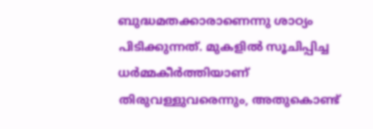ബുദ്ധമതക്കാരാണെന്നു ശാഠ്യം പിടിക്കുന്നത്. മുകളില്‍ സൂചിപ്പിച്ച ധര്‍മ്മകീര്‍ത്തിയാണ് തിരുവള്ളുവരെന്നും, അതുകൊണ്ട്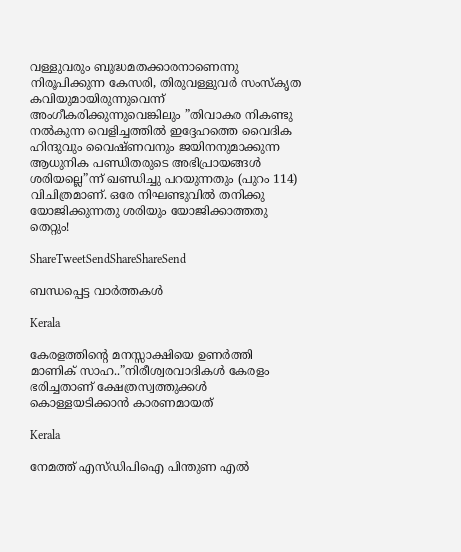വള്ളുവരും ബുദ്ധമതക്കാരനാണെന്നു നിരൂപിക്കുന്ന കേസരി, തിരുവള്ളുവര്‍ സംസ്‌കൃത കവിയുമായിരുന്നുവെന്ന് അംഗീകരിക്കുന്നുവെങ്കിലും ”തിവാകര നികണ്ടു നല്‍കുന്ന വെളിച്ചത്തില്‍ ഇദ്ദേഹത്തെ വൈദിക ഹിന്ദുവും വൈഷ്ണവനും ജയിനനുമാക്കുന്ന ആധുനിക പണ്ഡിതരുടെ അഭിപ്രായങ്ങള്‍ ശരിയല്ലെ”ന്ന് ഖണ്ഡിച്ചു പറയുന്നതും (പുറം 114) വിചിത്രമാണ്. ഒരേ നിഘണ്ടുവില്‍ തനിക്കു യോജിക്കുന്നതു ശരിയും യോജിക്കാത്തതു തെറ്റും!

ShareTweetSendShareShareSend

ബന്ധപ്പെട്ട വാര്‍ത്തകള്‍

Kerala

കേരളത്തിന്റെ മനസ്സാക്ഷിയെ ഉണര്‍ത്തി മാണിക് സാഹ..”നിരീശ്വരവാദികള്‍ കേരളം ഭരിച്ചതാണ് ക്ഷേത്രസ്വത്തുക്കള്‍ കൊള്ളയടിക്കാന്‍ കാരണമായത്

Kerala

നേമത്ത് എസ്ഡിപിഐ പിന്തുണ എല്‍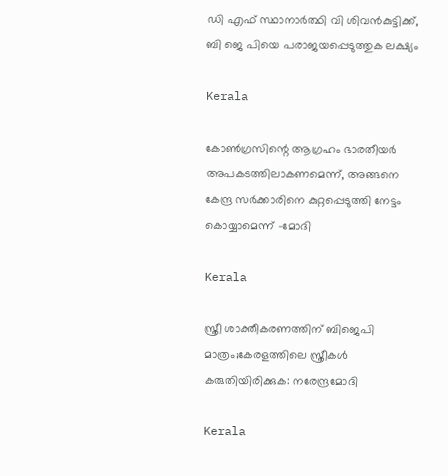ഡി എഫ് സ്ഥാനാര്‍ത്ഥി വി ശിവന്‍കുട്ടിക്ക്, ബി ജെ പിയെ പരാജയപ്പെടുത്തുക ലക്ഷ്യം

Kerala

കോണ്‍ഗ്രസിന്റെ ആഗ്രഹം ഭാരതീയര്‍ അപകടത്തിലാകണമെന്ന്, അങ്ങനെ കേന്ദ്ര സര്‍ക്കാരിനെ കുറ്റപ്പെടുത്തി നേട്ടം കൊയ്യാമെന്ന് -മോദി

Kerala

സ്ത്രീ ശാക്തീകരണത്തിന് ബിജെപി മാത്രം;കേരളത്തിലെ സ്ത്രീകള്‍ കരുതിയിരിക്കുക: നരേന്ദ്രമോദി

Kerala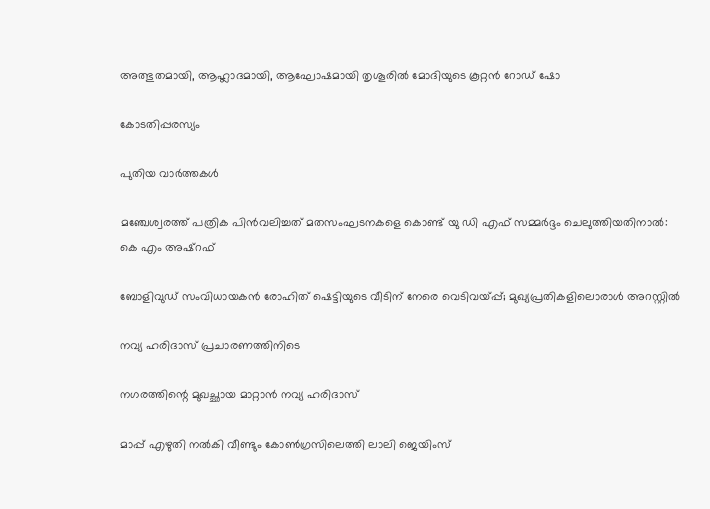അത്ഭുതമായി, ആഹ്ലാദമായി, ആഘോഷമായി തൃശൂരിൽ മോദിയുടെ കൂറ്റൻ റോഡ് ഷോ

കോടതിപ്പരസ്യം

പുതിയ വാര്‍ത്തകള്‍

മഞ്ചേശ്വരത്ത് പത്രിക പിന്‍വലിച്ചത് മതസംഘടനകളെ കൊണ്ട് യു ഡി എഫ് സമ്മര്‍ദ്ദം ചെലുത്തിയതിനാല്‍: കെ എം അഷ്റഫ്

ബോളിവുഡ് സംവിധായകൻ രോഹിത് ഷെട്ടിയുടെ വീടിന് നേരെ വെടിവയ്‌പ്പ്; മുഖ്യപ്രതികളിലൊരാൾ അറസ്റ്റിൽ

നവ്യ ഹരിദാസ് പ്രചാരണത്തിനിടെ

നഗരത്തിന്റെ മുഖച്ഛായ മാറ്റാന്‍ നവ്യ ഹരിദാസ്

മാപ്പ് എഴുതി നല്‍കി വീണ്ടും കോണ്‍ഗ്രസിലെത്തി ലാലി ജെയിംസ്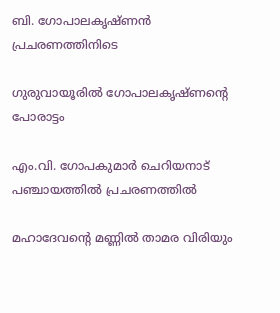ബി. ഗോപാലകൃഷ്ണന്‍ പ്രചരണത്തിനിടെ

ഗുരുവായൂരില്‍ ഗോപാലകൃഷ്ണന്റെ പോരാട്ടം

എം.വി. ഗോപകുമാര്‍ ചെറിയനാട് പഞ്ചായത്തില്‍ പ്രചരണത്തില്‍

മഹാദേവന്റെ മണ്ണില്‍ താമര വിരിയും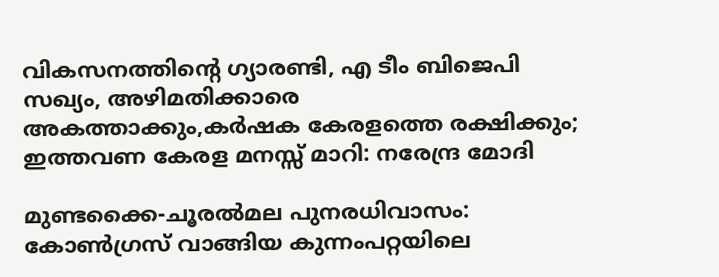വികസനത്തിന്റെ ഗ്യാരണ്ടി, എ ടീം ബിജെപി സഖ്യം, അഴിമതിക്കാരെ അകത്താക്കും,കർഷക കേരളത്തെ രക്ഷിക്കും; ഇത്തവണ കേരള മനസ്സ് മാറി: നരേന്ദ്ര മോദി

മുണ്ടക്കൈ-ചൂരല്‍മല പുനരധിവാസം: കോണ്‍ഗ്രസ് വാങ്ങിയ കുന്നംപറ്റയിലെ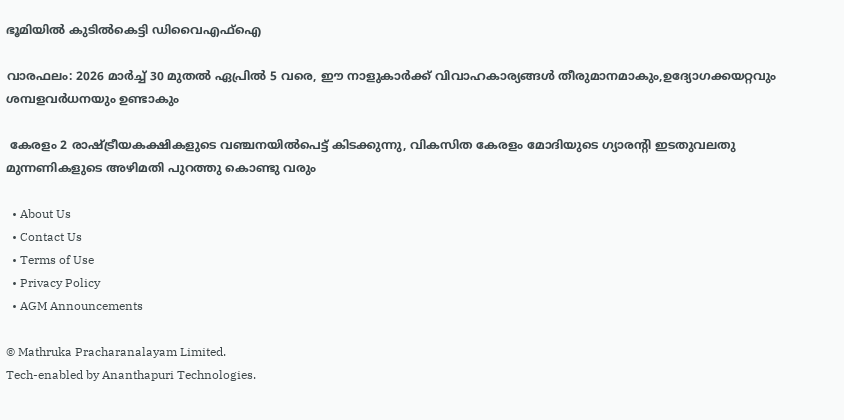ഭൂമിയില്‍ കുടില്‍കെട്ടി ഡിവൈഎഫ്ഐ

വാരഫലം: 2026 മാര്‍ച്ച് 30 മുതല്‍ ഏപ്രില്‍ 5 വരെ, ഈ നാളുകാര്‍ക്ക്‌ വിവാഹകാര്യങ്ങള്‍ തീരുമാനമാകും,ഉദ്യോഗക്കയറ്റവും ശമ്പളവര്‍ധനയും ഉണ്ടാകും

 കേരളം 2 രാഷ്‌ട്രീയകക്ഷികളുടെ വഞ്ചനയില്‍പെട്ട് കിടക്കുന്നു, വികസിത കേരളം മോദിയുടെ ഗ്യാരന്റി ഇടതുവലതു മുന്നണികളുടെ അഴിമതി പുറത്തു കൊണ്ടു വരും

  • About Us
  • Contact Us
  • Terms of Use
  • Privacy Policy
  • AGM Announcements

© Mathruka Pracharanalayam Limited.
Tech-enabled by Ananthapuri Technologies.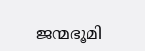ജന്മഭൂമി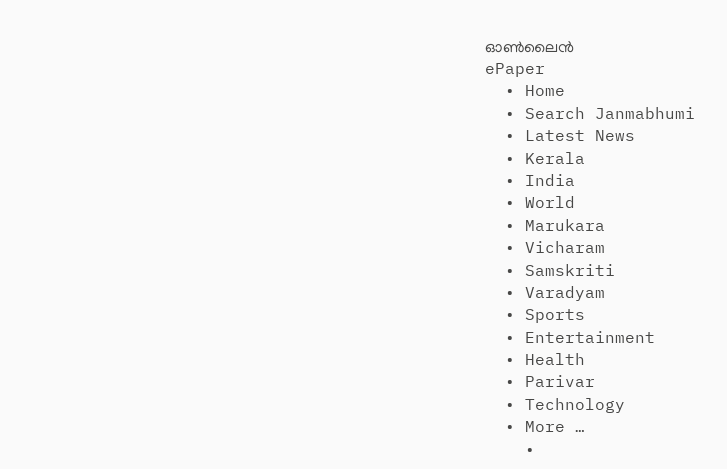ഓണ്‍ലൈന്‍
ePaper
  • Home
  • Search Janmabhumi
  • Latest News
  • Kerala
  • India
  • World
  • Marukara
  • Vicharam
  • Samskriti
  • Varadyam
  • Sports
  • Entertainment
  • Health
  • Parivar
  • Technology
  • More …
    •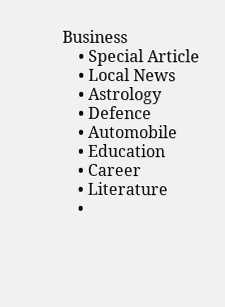Business
    • Special Article
    • Local News
    • Astrology
    • Defence
    • Automobile
    • Education
    • Career
    • Literature
    •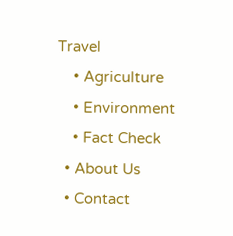Travel
    • Agriculture
    • Environment
    • Fact Check
  • About Us
  • Contact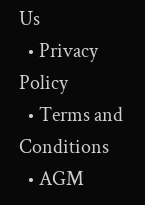Us
  • Privacy Policy
  • Terms and Conditions
  • AGM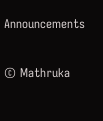Announcements

© Mathruka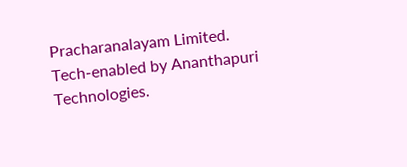Pracharanalayam Limited.
Tech-enabled by Ananthapuri Technologies.